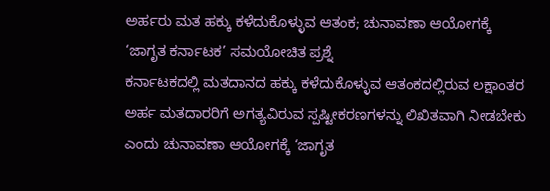ಅರ್ಹರು ಮತ ಹಕ್ಕು ಕಳೆದುಕೊಳ್ಳುವ ಆತಂಕ; ಚುನಾವಣಾ ಆಯೋಗಕ್ಕೆ ‘ಜಾಗೃತ ಕರ್ನಾಟಕ’ ಸಮಯೋಚಿತ ಪ್ರಶ್ನೆ
ಕರ್ನಾಟಕದಲ್ಲಿ ಮತದಾನದ ಹಕ್ಕು ಕಳೆದುಕೊಳ್ಳುವ ಆತಂಕದಲ್ಲಿರುವ ಲಕ್ಷಾಂತರ ಅರ್ಹ ಮತದಾರರಿಗೆ ಅಗತ್ಯವಿರುವ ಸ್ಪಷ್ಟೀಕರಣಗಳನ್ನು ಲಿಖಿತವಾಗಿ ನೀಡಬೇಕು ಎಂದು ಚುನಾವಣಾ ಆಯೋಗಕ್ಕೆ ‘ಜಾಗೃತ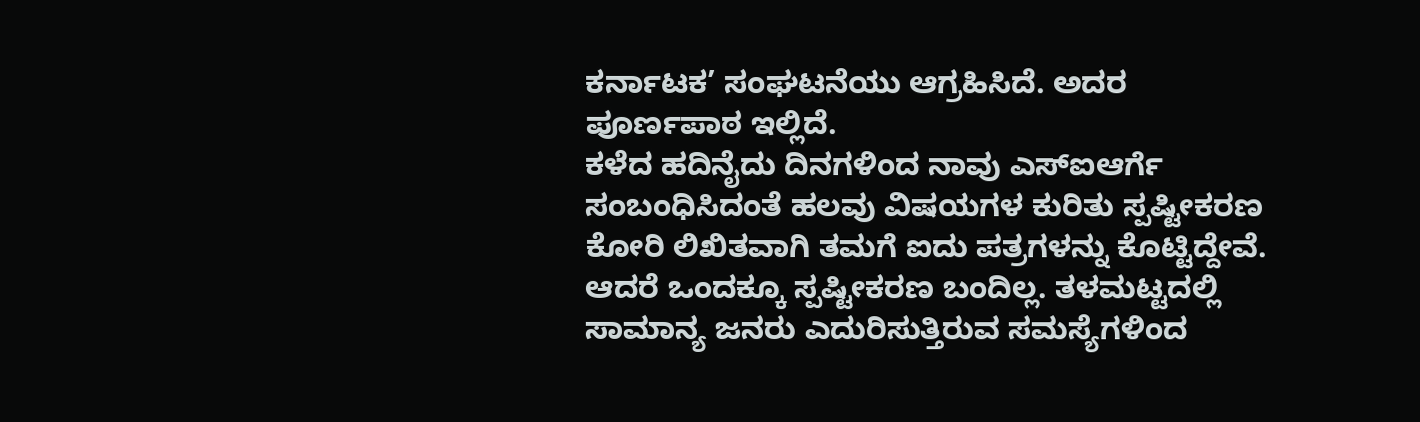ಕರ್ನಾಟಕ’ ಸಂಘಟನೆಯು ಆಗ್ರಹಿಸಿದೆ. ಅದರ ಪೂರ್ಣಪಾಠ ಇಲ್ಲಿದೆ.
ಕಳೆದ ಹದಿನೈದು ದಿನಗಳಿಂದ ನಾವು ಎಸ್ಐಆರ್ಗೆ ಸಂಬಂಧಿಸಿದಂತೆ ಹಲವು ವಿಷಯಗಳ ಕುರಿತು ಸ್ಪಷ್ಟೀಕರಣ ಕೋರಿ ಲಿಖಿತವಾಗಿ ತಮಗೆ ಐದು ಪತ್ರಗಳನ್ನು ಕೊಟ್ಟಿದ್ದೇವೆ. ಆದರೆ ಒಂದಕ್ಕೂ ಸ್ಪಷ್ಟೀಕರಣ ಬಂದಿಲ್ಲ. ತಳಮಟ್ಟದಲ್ಲಿ ಸಾಮಾನ್ಯ ಜನರು ಎದುರಿಸುತ್ತಿರುವ ಸಮಸ್ಯೆಗಳಿಂದ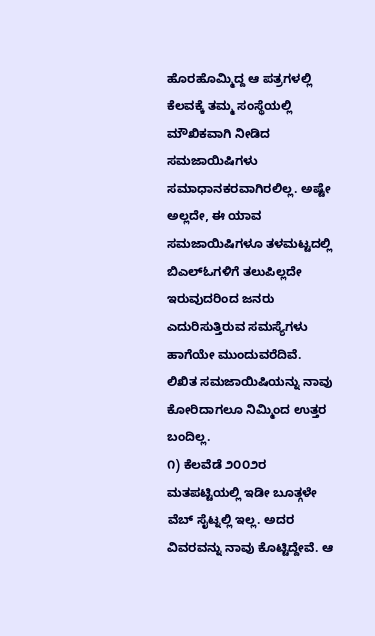ಹೊರಹೊಮ್ಮಿದ್ದ ಆ ಪತ್ರಗಳಲ್ಲಿ ಕೆಲವಕ್ಕೆ ತಮ್ಮ ಸಂಸ್ಥೆಯಲ್ಲಿ ಮೌಖಿಕವಾಗಿ ನೀಡಿದ ಸಮಜಾಯಿಷಿಗಳು ಸಮಾಧಾನಕರವಾಗಿರಲಿಲ್ಲ. ಅಷ್ಟೇ ಅಲ್ಲದೇ, ಈ ಯಾವ ಸಮಜಾಯಿಷಿಗಳೂ ತಳಮಟ್ಟದಲ್ಲಿ ಬಿಎಲ್ಓಗಳಿಗೆ ತಲುಪಿಲ್ಲದೇ ಇರುವುದರಿಂದ ಜನರು ಎದುರಿಸುತ್ತಿರುವ ಸಮಸ್ಯೆಗಳು ಹಾಗೆಯೇ ಮುಂದುವರೆದಿವೆ. ಲಿಖಿತ ಸಮಜಾಯಿಷಿಯನ್ನು ನಾವು ಕೋರಿದಾಗಲೂ ನಿಮ್ಮಿಂದ ಉತ್ತರ ಬಂದಿಲ್ಲ.
೧) ಕೆಲವೆಡೆ ೨೦೦೨ರ ಮತಪಟ್ಟಿಯಲ್ಲಿ ಇಡೀ ಬೂತ್ಗಳೇ ವೆಬ್ ಸೈಟ್ನಲ್ಲಿ ಇಲ್ಲ. ಅದರ ವಿವರವನ್ನು ನಾವು ಕೊಟ್ಟಿದ್ದೇವೆ. ಆ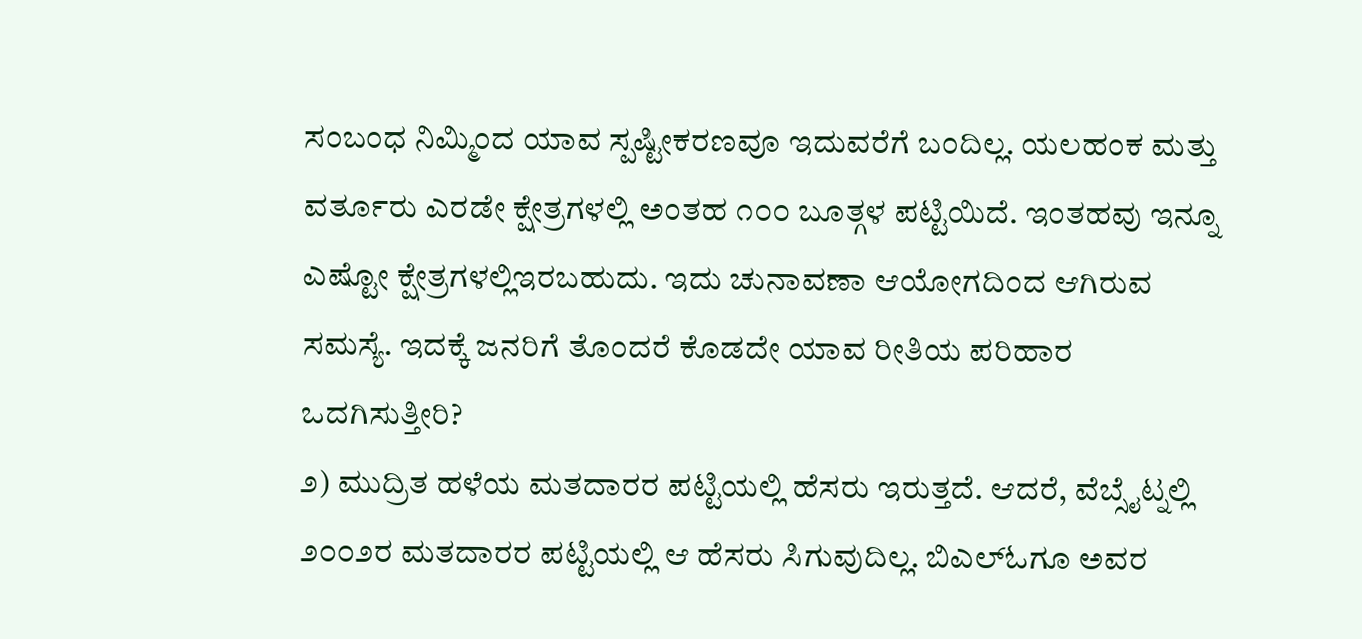ಸಂಬಂಧ ನಿಮ್ಮಿಂದ ಯಾವ ಸ್ಪಷ್ಟೀಕರಣವೂ ಇದುವರೆಗೆ ಬಂದಿಲ್ಲ. ಯಲಹಂಕ ಮತ್ತು ವರ್ತೂರು ಎರಡೇ ಕ್ಷೇತ್ರಗಳಲ್ಲಿ ಅಂತಹ ೧೦೦ ಬೂತ್ಗಳ ಪಟ್ಟಿಯಿದೆ. ಇಂತಹವು ಇನ್ನೂ ಎಷ್ಟೋ ಕ್ಷೇತ್ರಗಳಲ್ಲಿಇರಬಹುದು. ಇದು ಚುನಾವಣಾ ಆಯೋಗದಿಂದ ಆಗಿರುವ ಸಮಸ್ಯೆ. ಇದಕ್ಕೆ ಜನರಿಗೆ ತೊಂದರೆ ಕೊಡದೇ ಯಾವ ರೀತಿಯ ಪರಿಹಾರ ಒದಗಿಸುತ್ತೀರಿ?
೨) ಮುದ್ರಿತ ಹಳೆಯ ಮತದಾರರ ಪಟ್ಟಿಯಲ್ಲಿ ಹೆಸರು ಇರುತ್ತದೆ. ಆದರೆ, ವೆಬ್ಸೈಟ್ನಲ್ಲಿ ೨೦೦೨ರ ಮತದಾರರ ಪಟ್ಟಿಯಲ್ಲಿ ಆ ಹೆಸರು ಸಿಗುವುದಿಲ್ಲ. ಬಿಎಲ್ಓಗೂ ಅವರ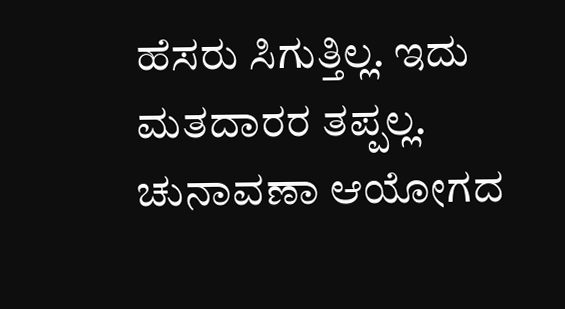ಹೆಸರು ಸಿಗುತ್ತಿಲ್ಲ. ಇದು ಮತದಾರರ ತಪ್ಪಲ್ಲ. ಚುನಾವಣಾ ಆಯೋಗದ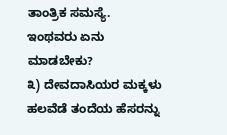ತಾಂತ್ರಿಕ ಸಮಸ್ಯೆ. ಇಂಥವರು ಏನು ಮಾಡಬೇಕು?
೩) ದೇವದಾಸಿಯರ ಮಕ್ಕಳು ಹಲವೆಡೆ ತಂದೆಯ ಹೆಸರನ್ನು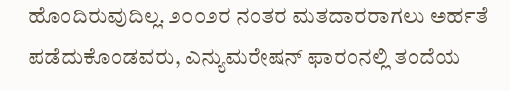ಹೊಂದಿರುವುದಿಲ್ಲ. ೨೦೦೨ರ ನಂತರ ಮತದಾರರಾಗಲು ಅರ್ಹತೆ ಪಡೆದುಕೊಂಡವರು, ಎನ್ಯುಮರೇಷನ್ ಫಾರಂನಲ್ಲಿ ತಂದೆಯ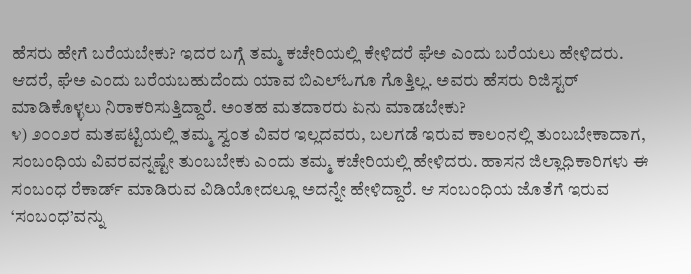ಹೆಸರು ಹೇಗೆ ಬರೆಯಬೇಕು? ಇದರ ಬಗ್ಗೆ ತಮ್ಮ ಕಚೇರಿಯಲ್ಲಿ ಕೇಳಿದರೆ ಘೆಅ ಎಂದು ಬರೆಯಲು ಹೇಳಿದರು. ಆದರೆ, ಘೆಅ ಎಂದು ಬರೆಯಬಹುದೆಂದು ಯಾವ ಬಿಎಲ್ಓಗೂ ಗೊತ್ತಿಲ್ಲ. ಅವರು ಹೆಸರು ರಿಜಿಸ್ಟರ್ ಮಾಡಿಕೊಳ್ಳಲು ನಿರಾಕರಿಸುತ್ತಿದ್ದಾರೆ. ಅಂತಹ ಮತದಾರರು ಏನು ಮಾಡಬೇಕು?
೪) ೨೦೦೨ರ ಮತಪಟ್ಟಿಯಲ್ಲಿ ತಮ್ಮ ಸ್ವಂತ ವಿವರ ಇಲ್ಲದವರು, ಬಲಗಡೆ ಇರುವ ಕಾಲಂನಲ್ಲಿ ತುಂಬಬೇಕಾದಾಗ, ಸಂಬಂಧಿಯ ವಿವರವನ್ನಷ್ಟೇ ತುಂಬಬೇಕು ಎಂದು ತಮ್ಮ ಕಚೇರಿಯಲ್ಲಿ ಹೇಳಿದರು. ಹಾಸನ ಜಿಲ್ಲಾಧಿಕಾರಿಗಳು ಈ ಸಂಬಂಧ ರೆಕಾರ್ಡ್ ಮಾಡಿರುವ ವಿಡಿಯೋದಲ್ಲೂ ಅದನ್ನೇ ಹೇಳಿದ್ದಾರೆ. ಆ ಸಂಬಂಧಿಯ ಜೊತೆಗೆ ಇರುವ ‘ಸಂಬಂಧ’ವನ್ನು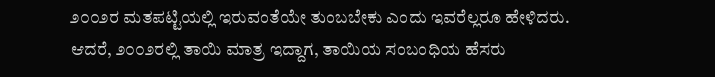೨೦೦೨ರ ಮತಪಟ್ಟಿಯಲ್ಲಿ ಇರುವಂತೆಯೇ ತುಂಬಬೇಕು ಎಂದು ಇವರೆಲ್ಲರೂ ಹೇಳಿದರು. ಆದರೆ, ೨೦೦೨ರಲ್ಲಿ ತಾಯಿ ಮಾತ್ರ ಇದ್ದಾಗ, ತಾಯಿಯ ಸಂಬಂಧಿಯ ಹೆಸರು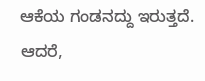ಆಕೆಯ ಗಂಡನದ್ದು ಇರುತ್ತದೆ. ಆದರೆ,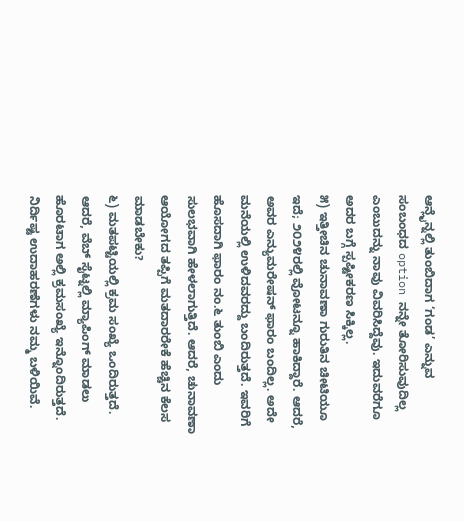ಆನ್ಲೈನ್ನಲ್ಲಿ ತುಂಬಿದಾಗ ‘ಗಂಡ’ ಎನ್ನುವ ಸಂಬಂಧದ option ನನ್ನೇ ತೋರಿಸುವುದಿಲ್ಲ ಎಂಬುದನ್ನು ನಾವು ವಿವರಿಸಿದ್ದೆವು. ಇದುವರೆಗೂ ಅದರ ಬಗ್ಗೆ ಸ್ಪಷ್ಟೀಕರಣ ಸಿಕ್ಕಿಲ್ಲ.
೫) ಇತ್ತೀಚಿನ ಚುನಾವಣಾ ಗುರುತಿನ ಚೀಟಿಯೂ ಇದೆ; ೨೦೨೪ರಲ್ಲಿ ವೋಟನ್ನೂ ಹಾಕಿದ್ದಾರೆ. ಆದರೆ, ಅವರ ಎನ್ಯುಮರೇಷನ್ ಫಾರಂ ಬಂದಿಲ್ಲ. ಅದೇ ಮನೆಯಲ್ಲಿ ಉಳಿದವರದ್ದು ಬಂದಿರುತ್ತದೆ. ಇವರಿಗೆ ಹೊಸದಾಗಿ ಫಾರಂ ನಂ.೬ ತುಂಬಿ ಎಂದು ಸುಲಭವಾಗಿ ಹೇಳಲಾಗುತ್ತಿದೆ. ಆದರೆ, ಚುನಾವಣಾ ಆಯೋಗದ ತಪ್ಪಿಗೆ ಮತದಾರರೇಕೆ ಹೆಚ್ಚಿನ ಕೆಲಸ ಮಾಡಬೇಕು?
೬) ಮತಪಟ್ಟಿಯಲ್ಲಿ ಕ್ರಮ ಸಂಖ್ಯೆ ಒಂದಿರುತ್ತದೆ. ಆದರೆ, ವೆಬ್ ಸೈಟ್ನಲ್ಲಿ ಮ್ಯಾಪಿಂಗ್ ಮಾಡಲು ಹೊರಟಾಗ ಅಲ್ಲಿ ಕ್ರಮಸಂಖ್ಯೆ ಇನ್ನೊಂದಿರುತ್ತದೆ. ನಿರ್ದಿಷ್ಟ ಉದಾಹರಣೆಗಳು ನಮ್ಮ ಬಳಿಯಿವೆ.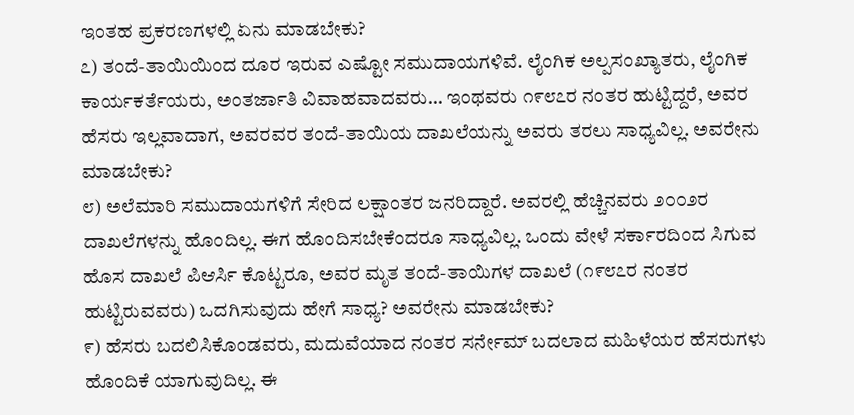ಇಂತಹ ಪ್ರಕರಣಗಳಲ್ಲಿ ಏನು ಮಾಡಬೇಕು?
೭) ತಂದೆ-ತಾಯಿಯಿಂದ ದೂರ ಇರುವ ಎಷ್ಟೋ ಸಮುದಾಯಗಳಿವೆ. ಲೈಂಗಿಕ ಅಲ್ಪಸಂಖ್ಯಾತರು, ಲೈಂಗಿಕ ಕಾರ್ಯಕರ್ತೆಯರು, ಅಂತರ್ಜಾತಿ ವಿವಾಹವಾದವರು… ಇಂಥವರು ೧೯೮೭ರ ನಂತರ ಹುಟ್ಟಿದ್ದರೆ, ಅವರ ಹೆಸರು ಇಲ್ಲವಾದಾಗ, ಅವರವರ ತಂದೆ-ತಾಯಿಯ ದಾಖಲೆಯನ್ನು ಅವರು ತರಲು ಸಾಧ್ಯವಿಲ್ಲ. ಅವರೇನು ಮಾಡಬೇಕು?
೮) ಅಲೆಮಾರಿ ಸಮುದಾಯಗಳಿಗೆ ಸೇರಿದ ಲಕ್ಷಾಂತರ ಜನರಿದ್ದಾರೆ. ಅವರಲ್ಲಿ ಹೆಚ್ಚಿನವರು ೨೦೦೨ರ ದಾಖಲೆಗಳನ್ನು ಹೊಂದಿಲ್ಲ. ಈಗ ಹೊಂದಿಸಬೇಕೆಂದರೂ ಸಾಧ್ಯವಿಲ್ಲ. ಒಂದು ವೇಳೆ ಸರ್ಕಾರದಿಂದ ಸಿಗುವ ಹೊಸ ದಾಖಲೆ ಪಿಆರ್ಸಿ ಕೊಟ್ಟರೂ, ಅವರ ಮೃತ ತಂದೆ-ತಾಯಿಗಳ ದಾಖಲೆ (೧೯೮೭ರ ನಂತರ ಹುಟ್ಟಿರುವವರು) ಒದಗಿಸುವುದು ಹೇಗೆ ಸಾಧ್ಯ? ಅವರೇನು ಮಾಡಬೇಕು?
೯) ಹೆಸರು ಬದಲಿಸಿಕೊಂಡವರು, ಮದುವೆಯಾದ ನಂತರ ಸರ್ನೇಮ್ ಬದಲಾದ ಮಹಿಳೆಯರ ಹೆಸರುಗಳು ಹೊಂದಿಕೆ ಯಾಗುವುದಿಲ್ಲ. ಈ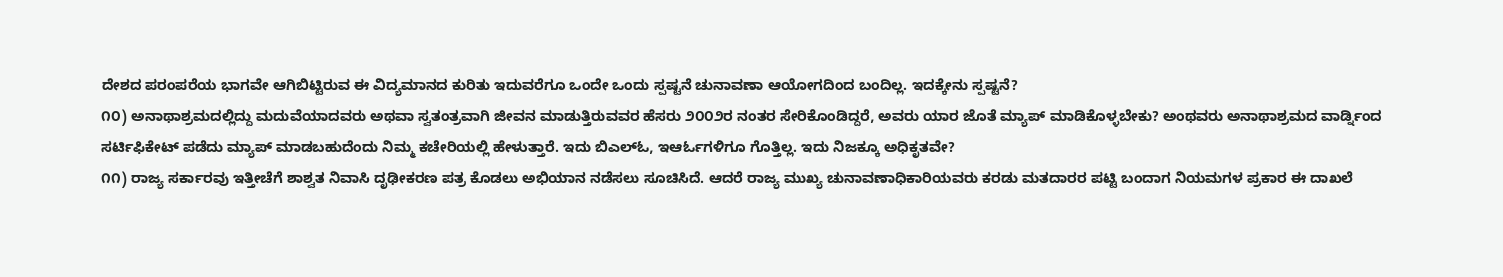ದೇಶದ ಪರಂಪರೆಯ ಭಾಗವೇ ಆಗಿಬಿಟ್ಟಿರುವ ಈ ವಿದ್ಯಮಾನದ ಕುರಿತು ಇದುವರೆಗೂ ಒಂದೇ ಒಂದು ಸ್ಪಷ್ಟನೆ ಚುನಾವಣಾ ಆಯೋಗದಿಂದ ಬಂದಿಲ್ಲ. ಇದಕ್ಕೇನು ಸ್ಪಷ್ಟನೆ?
೧೦) ಅನಾಥಾಶ್ರಮದಲ್ಲಿದ್ದು ಮದುವೆಯಾದವರು ಅಥವಾ ಸ್ವತಂತ್ರವಾಗಿ ಜೀವನ ಮಾಡುತ್ತಿರುವವರ ಹೆಸರು ೨೦೦೨ರ ನಂತರ ಸೇರಿಕೊಂಡಿದ್ದರೆ, ಅವರು ಯಾರ ಜೊತೆ ಮ್ಯಾಪ್ ಮಾಡಿಕೊಳ್ಳಬೇಕು? ಅಂಥವರು ಅನಾಥಾಶ್ರಮದ ವಾರ್ಡ್ನಿಂದ ಸರ್ಟಿಫಿಕೇಟ್ ಪಡೆದು ಮ್ಯಾಪ್ ಮಾಡಬಹುದೆಂದು ನಿಮ್ಮ ಕಚೇರಿಯಲ್ಲಿ ಹೇಳುತ್ತಾರೆ. ಇದು ಬಿಎಲ್ಓ, ಇಆರ್ಓಗಳಿಗೂ ಗೊತ್ತಿಲ್ಲ. ಇದು ನಿಜಕ್ಕೂ ಅಧಿಕೃತವೇ?
೧೧) ರಾಜ್ಯ ಸರ್ಕಾರವು ಇತ್ತೀಚೆಗೆ ಶಾಶ್ವತ ನಿವಾಸಿ ದೃಢೀಕರಣ ಪತ್ರ ಕೊಡಲು ಅಭಿಯಾನ ನಡೆಸಲು ಸೂಚಿಸಿದೆ. ಆದರೆ ರಾಜ್ಯ ಮುಖ್ಯ ಚುನಾವಣಾಧಿಕಾರಿಯವರು ಕರಡು ಮತದಾರರ ಪಟ್ಟಿ ಬಂದಾಗ ನಿಯಮಗಳ ಪ್ರಕಾರ ಈ ದಾಖಲೆ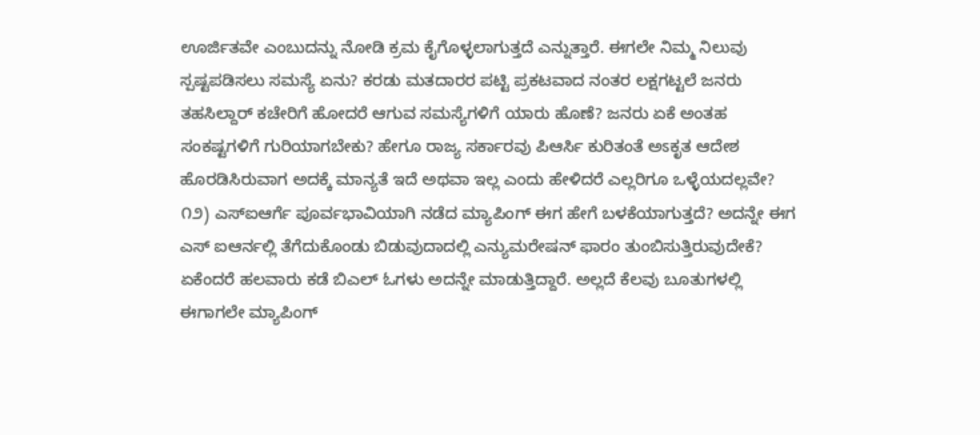ಊರ್ಜಿತವೇ ಎಂಬುದನ್ನು ನೋಡಿ ಕ್ರಮ ಕೈಗೊಳ್ಳಲಾಗುತ್ತದೆ ಎನ್ನುತ್ತಾರೆ. ಈಗಲೇ ನಿಮ್ಮ ನಿಲುವು ಸ್ಪಷ್ಟಪಡಿಸಲು ಸಮಸ್ಯೆ ಏನು? ಕರಡು ಮತದಾರರ ಪಟ್ಟಿ ಪ್ರಕಟವಾದ ನಂತರ ಲಕ್ಷಗಟ್ಟಲೆ ಜನರು ತಹಸಿಲ್ದಾರ್ ಕಚೇರಿಗೆ ಹೋದರೆ ಆಗುವ ಸಮಸ್ಯೆಗಳಿಗೆ ಯಾರು ಹೊಣೆ? ಜನರು ಏಕೆ ಅಂತಹ ಸಂಕಷ್ಟಗಳಿಗೆ ಗುರಿಯಾಗಬೇಕು? ಹೇಗೂ ರಾಜ್ಯ ಸರ್ಕಾರವು ಪಿಆರ್ಸಿ ಕುರಿತಂತೆ ಅಽಕೃತ ಆದೇಶ ಹೊರಡಿಸಿರುವಾಗ ಅದಕ್ಕೆ ಮಾನ್ಯತೆ ಇದೆ ಅಥವಾ ಇಲ್ಲ ಎಂದು ಹೇಳಿದರೆ ಎಲ್ಲರಿಗೂ ಒಳ್ಳೆಯದಲ್ಲವೇ?
೧೨) ಎಸ್ಐಆರ್ಗೆ ಪೂರ್ವಭಾವಿಯಾಗಿ ನಡೆದ ಮ್ಯಾಪಿಂಗ್ ಈಗ ಹೇಗೆ ಬಳಕೆಯಾಗುತ್ತದೆ? ಅದನ್ನೇ ಈಗ ಎಸ್ ಐಆರ್ನಲ್ಲಿ ತೆಗೆದುಕೊಂಡು ಬಿಡುವುದಾದಲ್ಲಿ ಎನ್ಯುಮರೇಷನ್ ಫಾರಂ ತುಂಬಿಸುತ್ತಿರುವುದೇಕೆ? ಏಕೆಂದರೆ ಹಲವಾರು ಕಡೆ ಬಿಎಲ್ ಓಗಳು ಅದನ್ನೇ ಮಾಡುತ್ತಿದ್ದಾರೆ. ಅಲ್ಲದೆ ಕೆಲವು ಬೂತುಗಳಲ್ಲಿ ಈಗಾಗಲೇ ಮ್ಯಾಪಿಂಗ್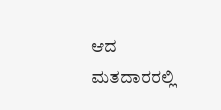ಆದ ಮತದಾರರಲ್ಲಿ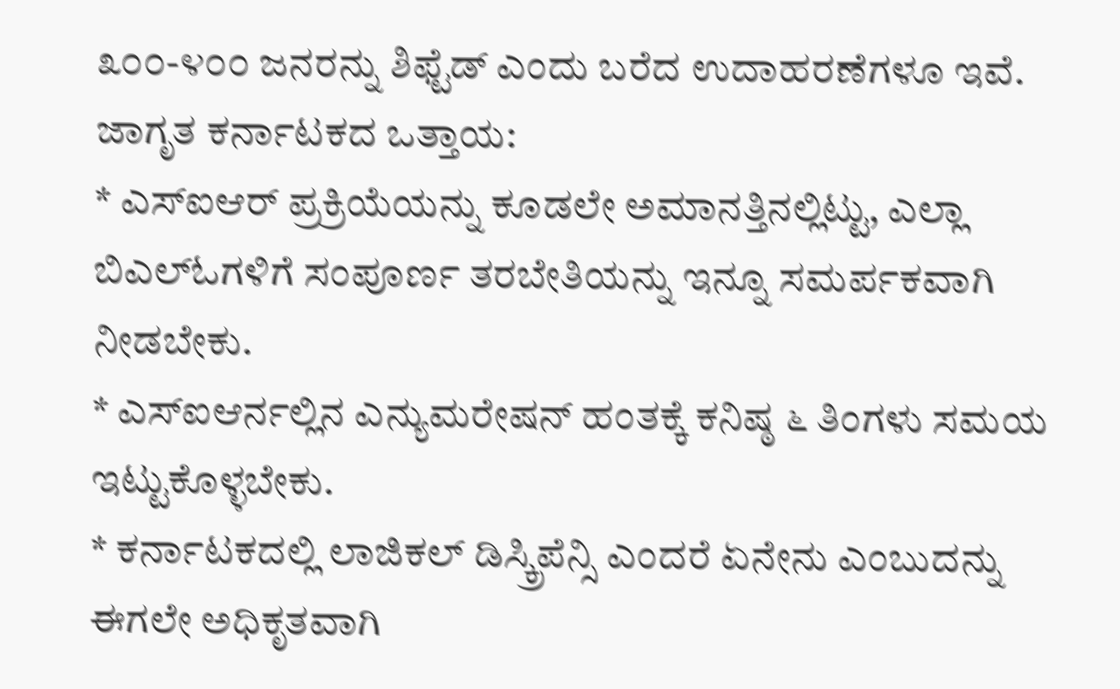೩೦೦-೪೦೦ ಜನರನ್ನು ಶಿಫ್ಟೆಡ್ ಎಂದು ಬರೆದ ಉದಾಹರಣೆಗಳೂ ಇವೆ.
ಜಾಗೃತ ಕರ್ನಾಟಕದ ಒತ್ತಾಯ:
* ಎಸ್ಐಆರ್ ಪ್ರಕ್ರಿಯೆಯನ್ನು ಕೂಡಲೇ ಅಮಾನತ್ತಿನಲ್ಲಿಟ್ಟು, ಎಲ್ಲಾ ಬಿಎಲ್ಓಗಳಿಗೆ ಸಂಪೂರ್ಣ ತರಬೇತಿಯನ್ನು ಇನ್ನೂ ಸಮರ್ಪಕವಾಗಿ ನೀಡಬೇಕು.
* ಎಸ್ಐಆರ್ನಲ್ಲಿನ ಎನ್ಯುಮರೇಷನ್ ಹಂತಕ್ಕೆ ಕನಿಷ್ಠ ೬ ತಿಂಗಳು ಸಮಯ ಇಟ್ಟುಕೊಳ್ಳಬೇಕು.
* ಕರ್ನಾಟಕದಲ್ಲಿ ಲಾಜಿಕಲ್ ಡಿಸ್ಕ್ರಿಪೆನ್ಸಿ ಎಂದರೆ ಏನೇನು ಎಂಬುದನ್ನು ಈಗಲೇ ಅಧಿಕೃತವಾಗಿ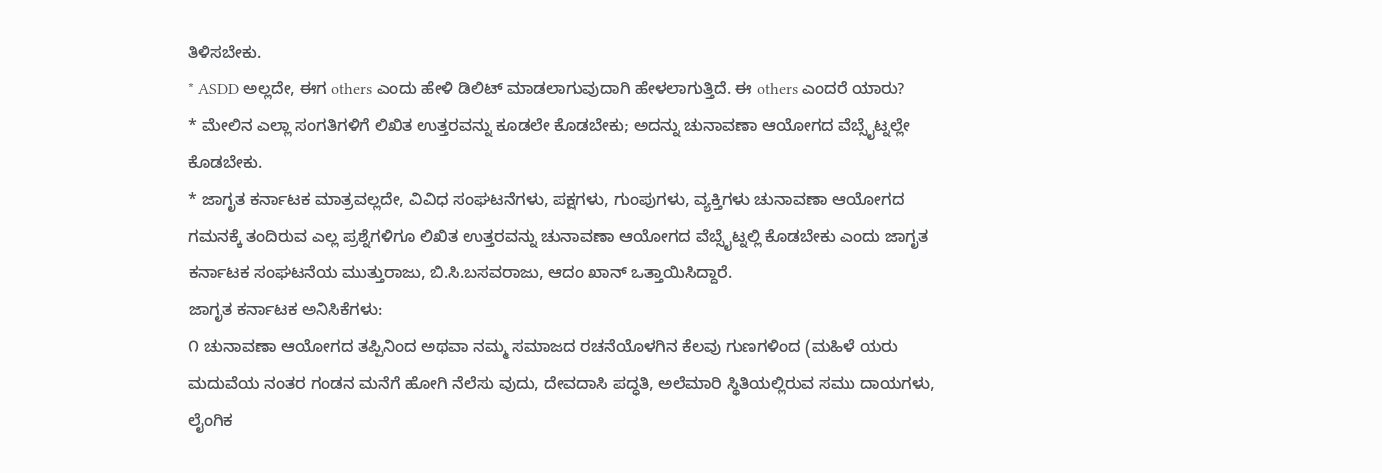ತಿಳಿಸಬೇಕು.
* ASDD ಅಲ್ಲದೇ, ಈಗ others ಎಂದು ಹೇಳಿ ಡಿಲಿಟ್ ಮಾಡಲಾಗುವುದಾಗಿ ಹೇಳಲಾಗುತ್ತಿದೆ. ಈ others ಎಂದರೆ ಯಾರು?
* ಮೇಲಿನ ಎಲ್ಲಾ ಸಂಗತಿಗಳಿಗೆ ಲಿಖಿತ ಉತ್ತರವನ್ನು ಕೂಡಲೇ ಕೊಡಬೇಕು; ಅದನ್ನು ಚುನಾವಣಾ ಆಯೋಗದ ವೆಬ್ಸೈಟ್ನಲ್ಲೇ ಕೊಡಬೇಕು.
* ಜಾಗೃತ ಕರ್ನಾಟಕ ಮಾತ್ರವಲ್ಲದೇ, ವಿವಿಧ ಸಂಘಟನೆಗಳು, ಪಕ್ಷಗಳು, ಗುಂಪುಗಳು, ವ್ಯಕ್ತಿಗಳು ಚುನಾವಣಾ ಆಯೋಗದ ಗಮನಕ್ಕೆ ತಂದಿರುವ ಎಲ್ಲ ಪ್ರಶ್ನೆಗಳಿಗೂ ಲಿಖಿತ ಉತ್ತರವನ್ನು ಚುನಾವಣಾ ಆಯೋಗದ ವೆಬ್ಸೈಟ್ನಲ್ಲಿ ಕೊಡಬೇಕು ಎಂದು ಜಾಗೃತ ಕರ್ನಾಟಕ ಸಂಘಟನೆಯ ಮುತ್ತುರಾಜು, ಬಿ.ಸಿ.ಬಸವರಾಜು, ಆದಂ ಖಾನ್ ಒತ್ತಾಯಿಸಿದ್ದಾರೆ.
ಜಾಗೃತ ಕರ್ನಾಟಕ ಅನಿಸಿಕೆಗಳು:
೧ ಚುನಾವಣಾ ಆಯೋಗದ ತಪ್ಪಿನಿಂದ ಅಥವಾ ನಮ್ಮ ಸಮಾಜದ ರಚನೆಯೊಳಗಿನ ಕೆಲವು ಗುಣಗಳಿಂದ (ಮಹಿಳೆ ಯರು ಮದುವೆಯ ನಂತರ ಗಂಡನ ಮನೆಗೆ ಹೋಗಿ ನೆಲೆಸು ವುದು, ದೇವದಾಸಿ ಪದ್ಧತಿ, ಅಲೆಮಾರಿ ಸ್ಥಿತಿಯಲ್ಲಿರುವ ಸಮು ದಾಯಗಳು, ಲೈಂಗಿಕ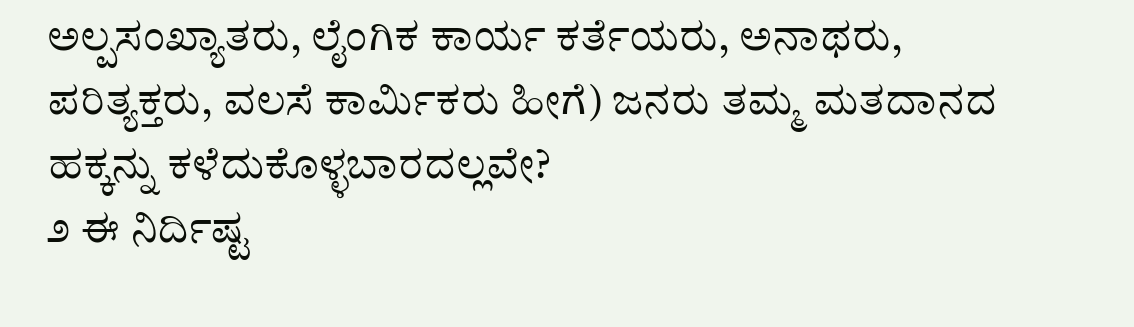ಅಲ್ಪಸಂಖ್ಯಾತರು, ಲೈಂಗಿಕ ಕಾರ್ಯ ಕರ್ತೆಯರು, ಅನಾಥರು, ಪರಿತ್ಯಕ್ತರು, ವಲಸೆ ಕಾರ್ಮಿಕರು ಹೀಗೆ) ಜನರು ತಮ್ಮ ಮತದಾನದ ಹಕ್ಕನ್ನು ಕಳೆದುಕೊಳ್ಳಬಾರದಲ್ಲವೇ?
೨ ಈ ನಿರ್ದಿಷ್ಟ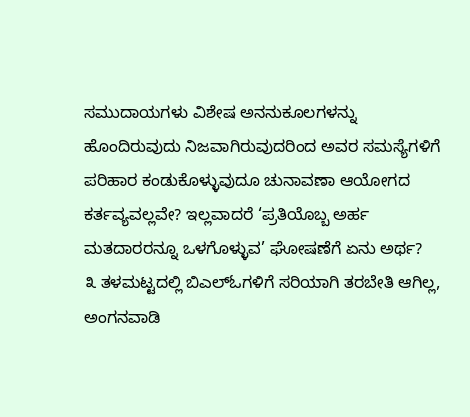ಸಮುದಾಯಗಳು ವಿಶೇಷ ಅನನುಕೂಲಗಳನ್ನು ಹೊಂದಿರುವುದು ನಿಜವಾಗಿರುವುದರಿಂದ ಅವರ ಸಮಸ್ಯೆಗಳಿಗೆ ಪರಿಹಾರ ಕಂಡುಕೊಳ್ಳುವುದೂ ಚುನಾವಣಾ ಆಯೋಗದ ಕರ್ತವ್ಯವಲ್ಲವೇ? ಇಲ್ಲವಾದರೆ ‘ಪ್ರತಿಯೊಬ್ಬ ಅರ್ಹ ಮತದಾರರನ್ನೂ ಒಳಗೊಳ್ಳುವ’ ಘೋಷಣೆಗೆ ಏನು ಅರ್ಥ?
೩ ತಳಮಟ್ಟದಲ್ಲಿ ಬಿಎಲ್ಓಗಳಿಗೆ ಸರಿಯಾಗಿ ತರಬೇತಿ ಆಗಿಲ್ಲ, ಅಂಗನವಾಡಿ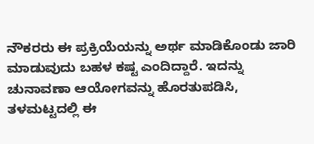ನೌಕರರು ಈ ಪ್ರಕ್ರಿಯೆಯನ್ನು ಅರ್ಥ ಮಾಡಿಕೊಂಡು ಜಾರಿ ಮಾಡುವುದು ಬಹಳ ಕಷ್ಟ ಎಂದಿದ್ದಾರೆ. ಇದನ್ನು ಚುನಾವಣಾ ಆಯೋಗವನ್ನು ಹೊರತುಪಡಿಸಿ, ತಳಮಟ್ಟದಲ್ಲಿ ಈ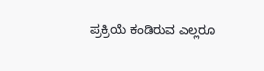ಪ್ರಕ್ರಿಯೆ ಕಂಡಿರುವ ಎಲ್ಲರೂ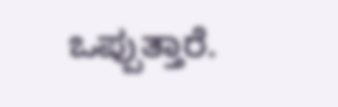ಒಪ್ಪುತ್ತಾರೆ.